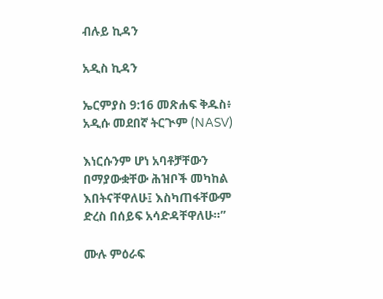ብሉይ ኪዳን

አዲስ ኪዳን

ኤርምያስ 9:16 መጽሐፍ ቅዱስ፥ አዲሱ መደበኛ ትርጒም (NASV)

እነርሱንም ሆነ አባቶቻቸውን በማያውቋቸው ሕዝቦች መካከል እበትናቸዋለሁ፤ እስካጠፋቸውም ድረስ በሰይፍ አሳድዳቸዋለሁ።”

ሙሉ ምዕራፍ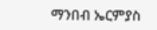ማንበብ ኤርምያስ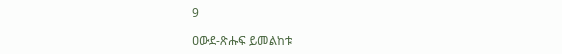9

ዐውደ-ጽሑፍ ይመልከቱ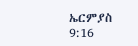ኤርምያስ 9:16